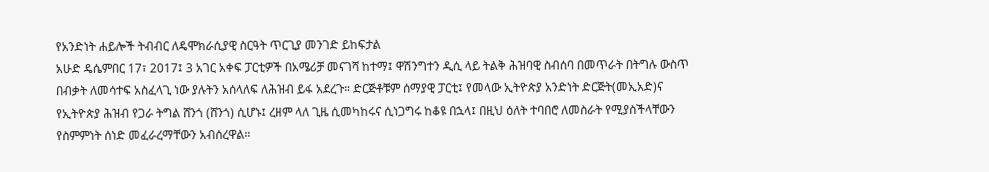የአንድነት ሐይሎች ትብብር ለዴሞክራሲያዊ ስርዓት ጥርጊያ መንገድ ይከፍታል
አሁድ ዴሴምበር 17፣ 2017፤ 3 አገር አቀፍ ፓርቲዎች በአሜሪቻ መናገሻ ከተማ፤ ዋሽንግተን ዲሲ ላይ ትልቅ ሕዝባዊ ስብሰባ በመጥራት በትግሉ ውስጥ በብቃት ለመሳተፍ አስፈላጊ ነው ያሉትን አሰላለፍ ለሕዝብ ይፋ አደረጉ። ድርጅቶቹም ሰማያዊ ፓርቲ፤ የመላው ኢትዮጵያ አንድነት ድርጅት(መኢአድ)ና የኢትዮጵያ ሕዝብ የጋራ ትግል ሸንጎ (ሸንጎ) ሲሆኑ፤ ረዘም ላለ ጊዜ ሲመካከሩና ሲነጋግሩ ከቆዩ በኋላ፤ በዚህ ዕለት ተባበሮ ለመስራት የሚያስችላቸውን የስምምነት ሰነድ መፈራረማቸውን አብሰረዋል።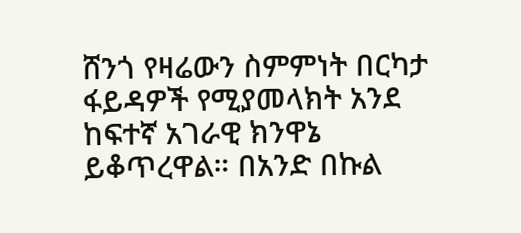ሸንጎ የዛሬውን ስምምነት በርካታ ፋይዳዎች የሚያመላክት አንደ ከፍተኛ አገራዊ ክንዋኔ ይቆጥረዋል። በአንድ በኩል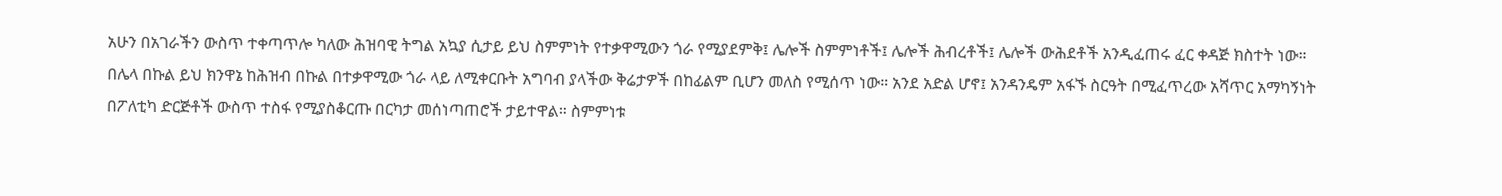አሁን በአገራችን ውስጥ ተቀጣጥሎ ካለው ሕዝባዊ ትግል አኳያ ሲታይ ይህ ስምምነት የተቃዋሚውን ጎራ የሚያደምቅ፤ ሌሎች ስምምነቶች፤ ሌሎች ሕብረቶች፤ ሌሎች ውሕደቶች አንዲፈጠሩ ፈር ቀዳጅ ክስተት ነው።
በሌላ በኩል ይህ ክንዋኔ ከሕዝብ በኩል በተቃዋሚው ጎራ ላይ ለሚቀርቡት አግባብ ያላችው ቅሬታዎች በከፊልም ቢሆን መለስ የሚሰጥ ነው። አንደ አድል ሆኖ፤ አንዳንዴም አፋኙ ስርዓት በሚፈጥረው አሻጥር አማካኝነት በፖለቲካ ድርጅቶች ውስጥ ተስፋ የሚያስቆርጡ በርካታ መሰነጣጠሮች ታይተዋል። ስምምነቱ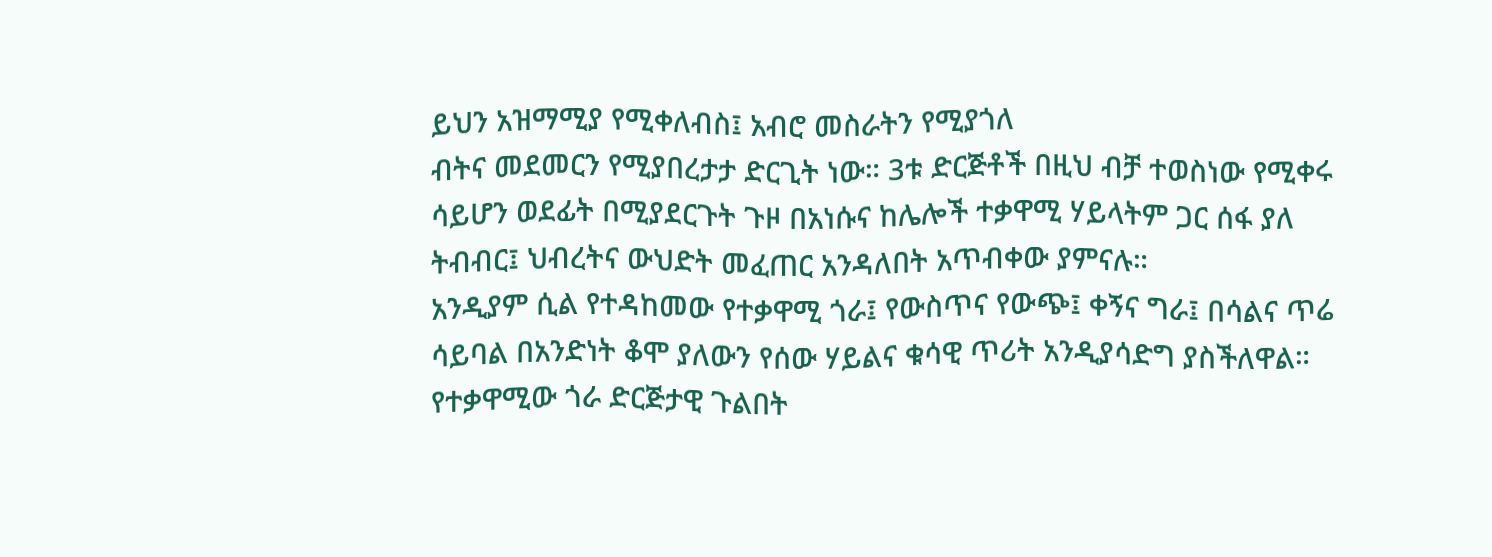ይህን አዝማሚያ የሚቀለብስ፤ አብሮ መስራትን የሚያጎለ
ብትና መደመርን የሚያበረታታ ድርጊት ነው። 3ቱ ድርጅቶች በዚህ ብቻ ተወስነው የሚቀሩ ሳይሆን ወደፊት በሚያደርጉት ጉዞ በአነሱና ከሌሎች ተቃዋሚ ሃይላትም ጋር ሰፋ ያለ ትብብር፤ ህብረትና ውህድት መፈጠር አንዳለበት አጥብቀው ያምናሉ።
አንዲያም ሲል የተዳከመው የተቃዋሚ ጎራ፤ የውስጥና የውጭ፤ ቀኝና ግራ፤ በሳልና ጥሬ ሳይባል በአንድነት ቆሞ ያለውን የሰው ሃይልና ቁሳዊ ጥሪት አንዲያሳድግ ያስችለዋል። የተቃዋሚው ጎራ ድርጅታዊ ጉልበት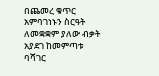በጨመረ ቁጥር አምባገነኑን ስርዓት ለመቋቋም ያለው ብቃት አያደገ ከመምጣቱ ባሻገር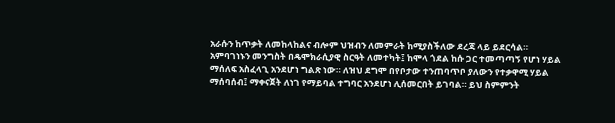አራሱን ከጥቃት ለመከላከልና ብሎም ህዝብን ለመምራት ከሚያስችለው ደረጃ ላይ ይደርሳል።
አምባገነኑን መንግስት በዴሞክራሲያዊ ስርዓት ለመተካት፤ ከሞላ ጎደል ከሱ ጋር ተመጣጣኝ የሆነ ሃይል ማሰለፍ አስፈላጊ አንደሆነ ግልጽ ነው። ለዝህ ደግሞ በየቦታው ተንጠባጥቦ ያለውን የተቃዋሚ ሃይል ማሰባሰብ፤ ማቀናጀት ለነገ የማይባል ተግባር አንደሆነ ሊሰመርበት ይገባል። ይህ ስምምንት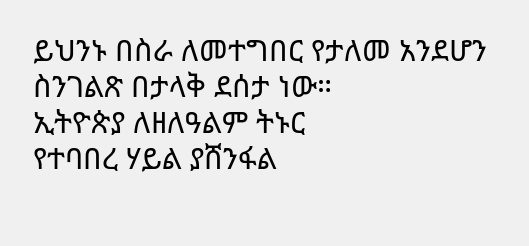ይህንኑ በስራ ለመተግበር የታለመ አንደሆን ስንገልጽ በታላቅ ደሰታ ነው።
ኢትዮጵያ ለዘለዓልም ትኑር
የተባበረ ሃይል ያሸንፋል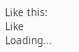Like this:
Like Loading...